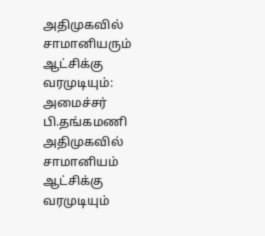அதிமுகவில் சாமானியரும் ஆட்சிக்கு வரமுடியும்: அமைச்சர் பி.தங்கமணி
அதிமுகவில் சாமானியம் ஆட்சிக்கு வரமுடியும்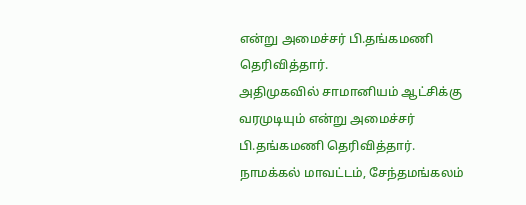என்று அமைச்சர் பி.தங்கமணி தெரிவித்தார்.
அதிமுகவில் சாமானியம் ஆட்சிக்கு வரமுடியும் என்று அமைச்சர் பி.தங்கமணி தெரிவித்தார்.
நாமக்கல் மாவட்டம், சேந்தமங்கலம்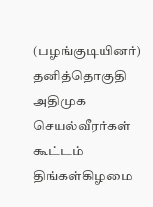(பழங்குடியினர்) தனித்தொகுதி அதிமுக செயல்வீரர்கள் கூட்டம் திங்கள்கிழமை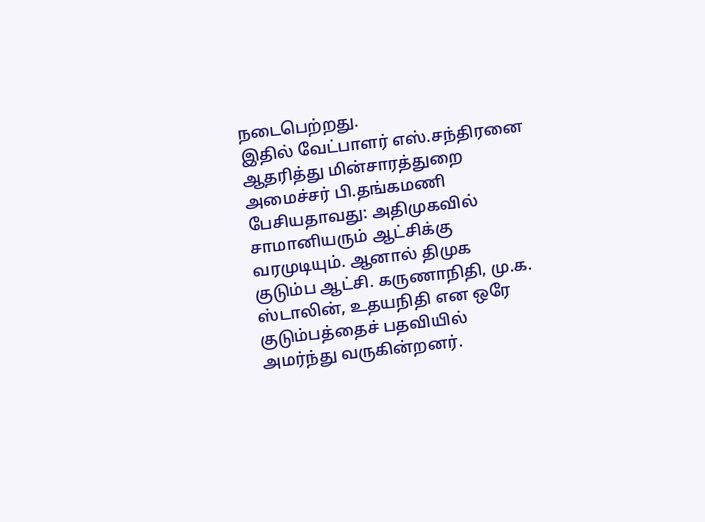நடைபெற்றது.
இதில் வேட்பாளர் எஸ்.சந்திரனை ஆதரித்து மின்சாரத்துறை அமைச்சர் பி.தங்கமணி பேசியதாவது: அதிமுகவில் சாமானியரும் ஆட்சிக்கு வரமுடியும். ஆனால் திமுக குடும்ப ஆட்சி. கருணாநிதி, மு.க. ஸ்டாலின், உதயநிதி என ஒரே குடும்பத்தைச் பதவியில் அமர்ந்து வருகின்றனர்.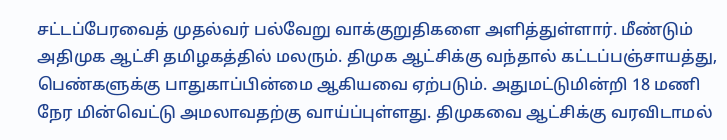சட்டப்பேரவைத் முதல்வர் பல்வேறு வாக்குறுதிகளை அளித்துள்ளார். மீண்டும் அதிமுக ஆட்சி தமிழகத்தில் மலரும். திமுக ஆட்சிக்கு வந்தால் கட்டப்பஞ்சாயத்து, பெண்களுக்கு பாதுகாப்பின்மை ஆகியவை ஏற்படும். அதுமட்டுமின்றி 18 மணி நேர மின்வெட்டு அமலாவதற்கு வாய்ப்புள்ளது. திமுகவை ஆட்சிக்கு வரவிடாமல்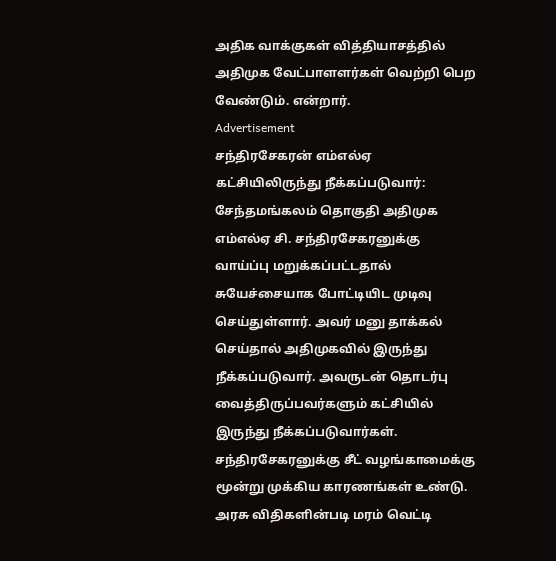அதிக வாக்குகள் வித்தியாசத்தில் அதிமுக வேட்பாளளர்கள் வெற்றி பெற வேண்டும். என்றார்.
Advertisement
சந்திரசேகரன் எம்எல்ஏ கட்சியிலிருந்து நீக்கப்படுவார்: சேந்தமங்கலம் தொகுதி அதிமுக எம்எல்ஏ சி. சந்திரசேகரனுக்கு வாய்ப்பு மறுக்கப்பட்டதால் சுயேச்சையாக போட்டியிட முடிவு செய்துள்ளார். அவர் மனு தாக்கல் செய்தால் அதிமுகவில் இருந்து நீக்கப்படுவார். அவருடன் தொடர்பு வைத்திருப்பவர்களும் கட்சியில் இருந்து நீக்கப்படுவார்கள். சந்திரசேகரனுக்கு சீட் வழங்காமைக்கு மூன்று முக்கிய காரணங்கள் உண்டு. அரசு விதிகளின்படி மரம் வெட்டி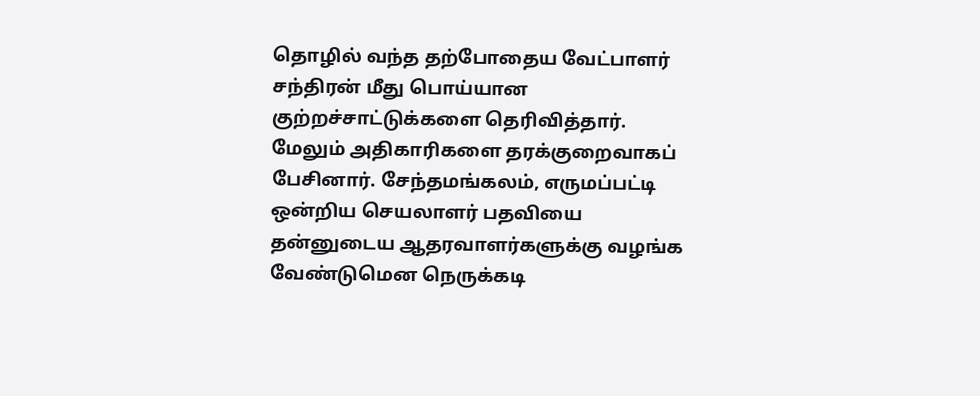தொழில் வந்த தற்போதைய வேட்பாளர் சந்திரன் மீது பொய்யான குற்றச்சாட்டுக்களை தெரிவித்தார். மேலும் அதிகாரிகளை தரக்குறைவாகப் பேசினார். சேந்தமங்கலம், எருமப்பட்டி ஒன்றிய செயலாளர் பதவியை தன்னுடைய ஆதரவாளர்களுக்கு வழங்க வேண்டுமென நெருக்கடி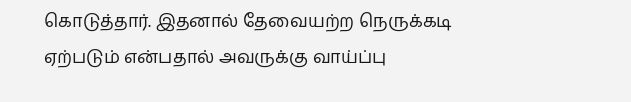கொடுத்தார். இதனால் தேவையற்ற நெருக்கடி ஏற்படும் என்பதால் அவருக்கு வாய்ப்பு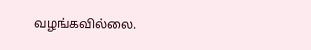வழங்கவில்லை.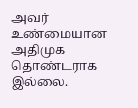அவர் உண்மையான அதிமுக தொண்டராக இல்லை.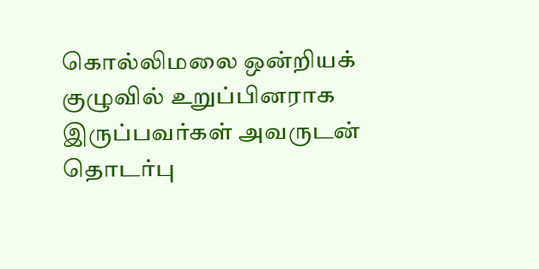கொல்லிமலை ஒன்றியக் குழுவில் உறுப்பினராக இருப்பவர்கள் அவருடன் தொடர்பு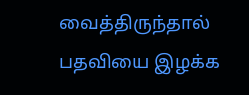வைத்திருந்தால் பதவியை இழக்க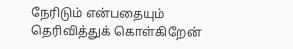நேரிடும் என்பதையும் தெரிவித்துக் கொள்கிறேன்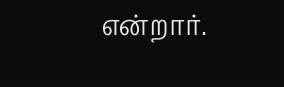என்றார்.